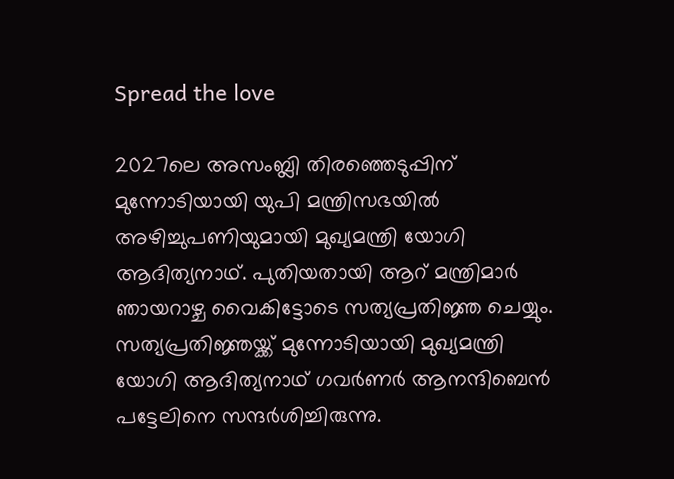Spread the love

2027ലെ അസംബ്ലി തിരഞ്ഞെടുപ്പിന് മുന്നോടിയായി യുപി മന്ത്രിസഭയിൽ അഴിച്ചുപണിയുമായി മുഖ്യമന്ത്രി യോഗി ആദിത്യനാഥ്. പുതിയതായി ആറ് മന്ത്രിമാര്‍ ഞായറാഴ്ച വൈകിട്ടോടെ സത്യപ്രതിജ്ഞ ചെയ്യും. സത്യപ്രതിജ്ഞയ്ക്ക് മുന്നോടിയായി മുഖ്യമന്ത്രി യോഗി ആദിത്യനാഥ് ഗവര്‍ണര്‍ ആനന്ദിബെന്‍ പട്ടേലിനെ സന്ദര്‍ശിച്ചിരുന്നു.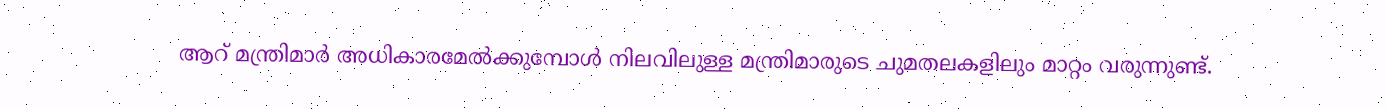ആറ് മന്ത്രിമാര്‍ അധികാരമേല്‍ക്കുമ്പോള്‍ നിലവിലുള്ള മന്ത്രിമാരുടെ ചുമതലകളിലും മാറ്റം വരുന്നുണ്ട്.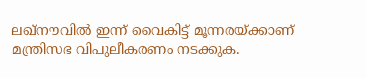ലഖ്‌നൗവില്‍ ഇന്ന് വൈകിട്ട് മൂന്നരയ്ക്കാണ് മന്ത്രിസഭ വിപുലീകരണം നടക്കുക.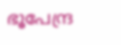ഭൂപേന്ദ്ര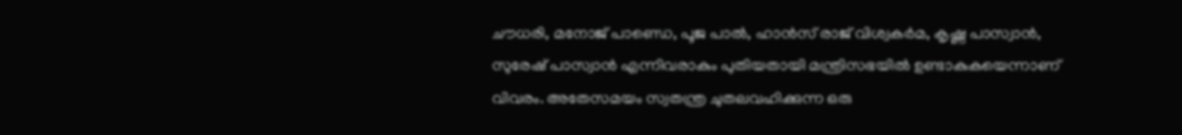ചൗധരി, മനോജ് പാണ്ഡെ, പൂജ പാല്‍, ഹാന്‍സ് രാജ് വിശ്വകര്‍മ, കൃഷ്ണ പാസ്വാന്‍, സുരേഷ് പാസ്വാന്‍ എന്നിവരാകും പുതിയതായി മന്ത്രിസഭയിൽ ഉണ്ടാകുകയെന്നാണ് വിവരം. അതേസമയം സ്വതന്ത്ര ചുതലവഹിക്കുന്ന ഒരു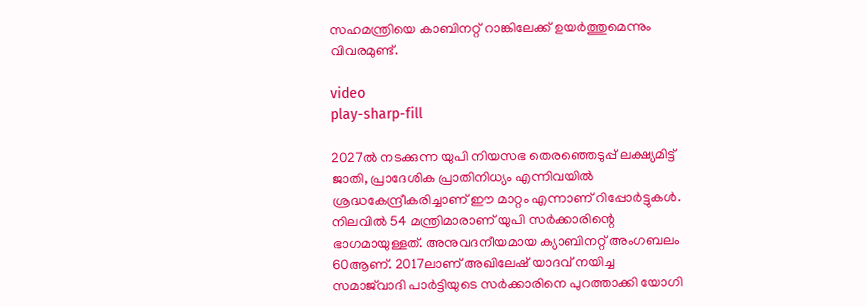സഹമന്ത്രിയെ കാബിനറ്റ് റാങ്കിലേക്ക് ഉയര്‍ത്തുമെന്നും വിവരമുണ്ട്.

video
play-sharp-fill

2027ല്‍ നടക്കുന്ന യുപി നിയസഭ തെരഞ്ഞെടുപ്പ് ലക്ഷ്യമിട്ട് ജാതി, പ്രാദേശിക പ്രാതിനിധ്യം എന്നിവയില്‍ ശ്രദ്ധകേന്ദ്രീകരിച്ചാണ് ഈ മാറ്റം എന്നാണ് റിപ്പോർട്ടുകൾ. നിലവില്‍ 54 മന്ത്രിമാരാണ് യുപി സര്‍ക്കാരിന്റെ ഭാഗമായുള്ളത്. അനുവദനീയമായ ക്യാബിനറ്റ് അംഗബലം 60ആണ്. 2017ലാണ് അഖിലേഷ് യാദവ് നയിച്ച സമാജ്‌വാദി പാര്‍ട്ടിയുടെ സര്‍ക്കാരിനെ പുറത്താക്കി യോഗി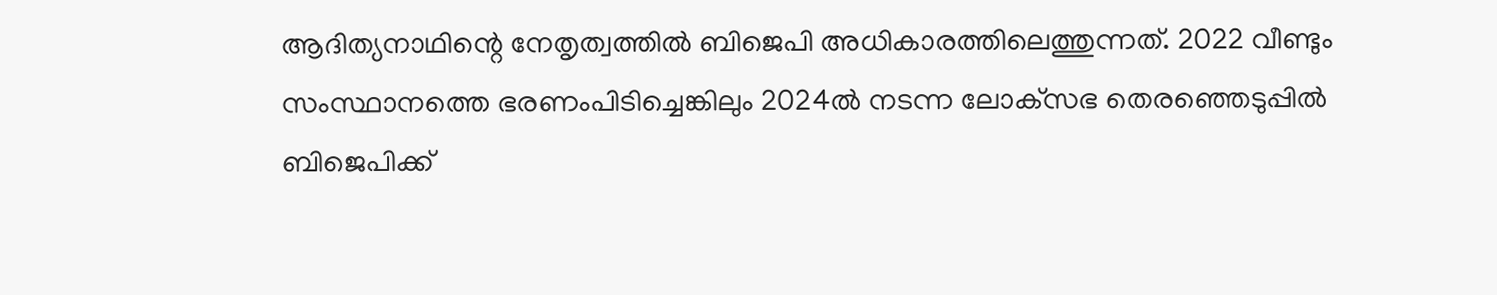ആദിത്യനാഥിന്റെ നേതൃത്വത്തില്‍ ബിജെപി അധികാരത്തിലെത്തുന്നത്. 2022 വീണ്ടും സംസ്ഥാനത്തെ ഭരണംപിടിച്ചെങ്കിലും 2024ല്‍ നടന്ന ലോക്‌സഭ തെരഞ്ഞെടുപ്പില്‍ ബിജെപിക്ക്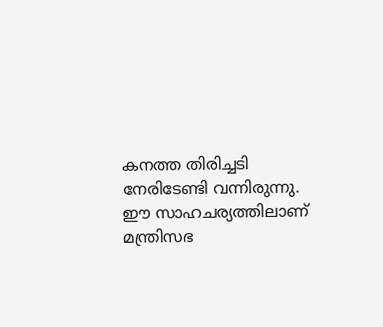കനത്ത തിരിച്ചടി നേരിടേണ്ടി വന്നിരുന്നു. ഈ സാഹചര്യത്തിലാണ് മന്ത്രിസഭ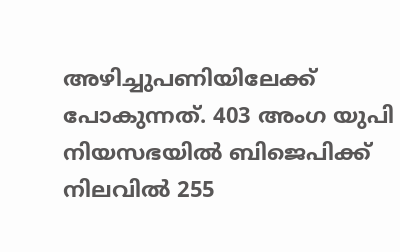അഴിച്ചുപണിയിലേക്ക് പോകുന്നത്. 403 അംഗ യുപി നിയസഭയില്‍ ബിജെപിക്ക് നിലവില്‍ 255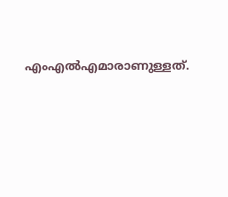എംഎല്‍എമാരാണുള്ളത്.